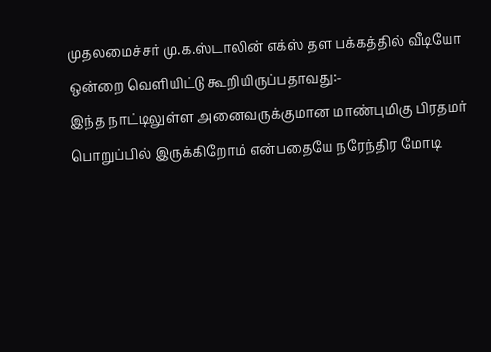முதலமைச்சர் மு.க.ஸ்டாலின் எக்ஸ் தள பக்கத்தில் வீடியோ ஒன்றை வெளியிட்டு கூறியிருப்பதாவது:-
இந்த நாட்டிலுள்ள அனைவருக்குமான மாண்புமிகு பிரதமர் பொறுப்பில் இருக்கிறோம் என்பதையே நரேந்திர மோடி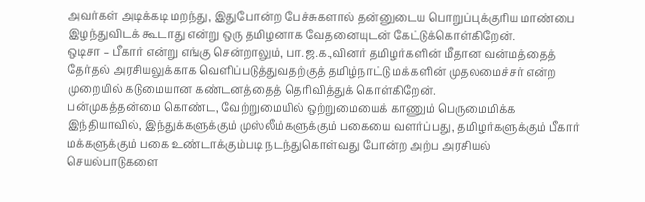அவர்கள் அடிக்கடி மறந்து, இதுபோன்ற பேச்சுகளால் தன்னுடைய பொறுப்புக்குரிய மாண்பை இழந்துவிடக் கூடாது என்று ஒரு தமிழனாக வேதனையுடன் கேட்டுக்கொள்கிறேன்.
ஒடிசா – பீகார் என்று எங்கு சென்றாலும், பா.ஜ.க.,வினர் தமிழர்களின் மீதான வன்மத்தைத் தேர்தல் அரசியலுக்காக வெளிப்படுத்துவதற்குத் தமிழ்நாட்டு மக்களின் முதலமைச்சர் என்ற முறையில் கடுமையான கண்டனத்தைத் தெரிவித்துக் கொள்கிறேன்.
பன்முகத்தன்மை கொண்ட, வேற்றுமையில் ஒற்றுமையைக் காணும் பெருமைமிக்க இந்தியாவில், இந்துக்களுக்கும் முஸ்லீம்களுக்கும் பகையை வளர்ப்பது, தமிழர்களுக்கும் பீகார் மக்களுக்கும் பகை உண்டாக்கும்படி நடந்துகொள்வது போன்ற அற்ப அரசியல் செயல்பாடுகளை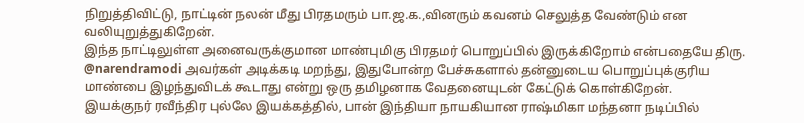நிறுத்திவிட்டு, நாட்டின் நலன் மீது பிரதமரும் பா.ஜ.க.,வினரும் கவனம் செலுத்த வேண்டும் என வலியுறுத்துகிறேன்.
இந்த நாட்டிலுள்ள அனைவருக்குமான மாண்புமிகு பிரதமர் பொறுப்பில் இருக்கிறோம் என்பதையே திரு. @narendramodi அவர்கள் அடிக்கடி மறந்து, இதுபோன்ற பேச்சுகளால் தன்னுடைய பொறுப்புக்குரிய மாண்பை இழந்துவிடக் கூடாது என்று ஒரு தமிழனாக வேதனையுடன் கேட்டுக் கொள்கிறேன்.
இயக்குநர் ரவீந்திர புல்லே இயக்கத்தில், பான் இந்தியா நாயகியான ராஷ்மிகா மந்தனா நடிப்பில்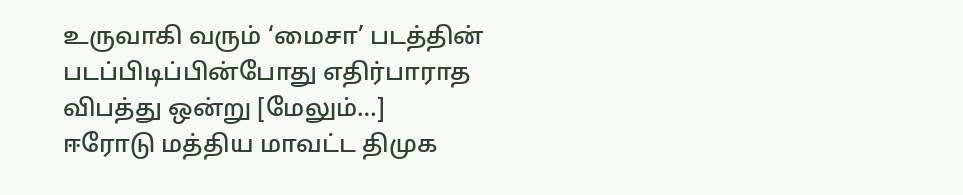உருவாகி வரும் ‘மைசா’ படத்தின் படப்பிடிப்பின்போது எதிர்பாராத விபத்து ஒன்று [மேலும்…]
ஈரோடு மத்திய மாவட்ட திமுக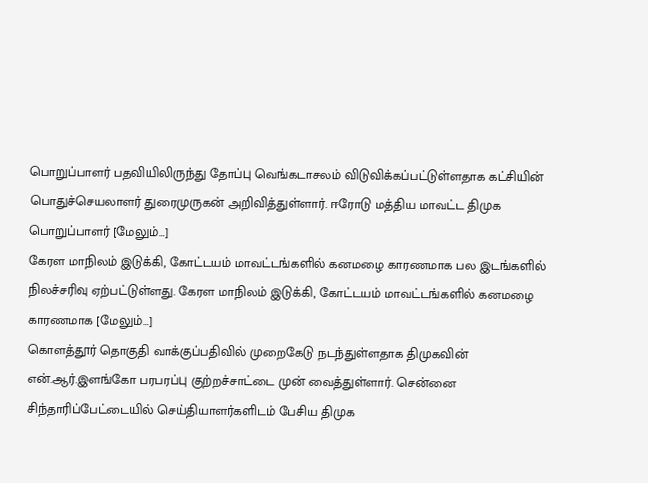பொறுப்பாளர் பதவியிலிருந்து தோப்பு வெங்கடாசலம் விடுவிக்கப்பட்டுள்ளதாக கட்சியின் பொதுச்செயலாளர் துரைமுருகன் அறிவித்துள்ளார். ஈரோடு மத்திய மாவட்ட திமுக பொறுப்பாளர் [மேலும்…]
கேரள மாநிலம் இடுக்கி, கோட்டயம் மாவட்டங்களில் கனமழை காரணமாக பல இடங்களில் நிலச்சரிவு ஏற்பட்டுள்ளது. கேரள மாநிலம் இடுக்கி, கோட்டயம் மாவட்டங்களில் கனமழை காரணமாக [மேலும்…]
கொளத்தூர் தொகுதி வாக்குப்பதிவில் முறைகேடு நடந்துள்ளதாக திமுகவின் என்.ஆர்.இளங்கோ பரபரப்பு குற்றச்சாட்டை முன் வைத்துள்ளார். சென்னை சிந்தாரிப்பேட்டையில் செய்தியாளர்களிடம் பேசிய திமுக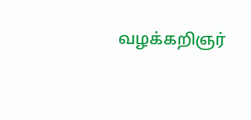வழக்கறிஞர்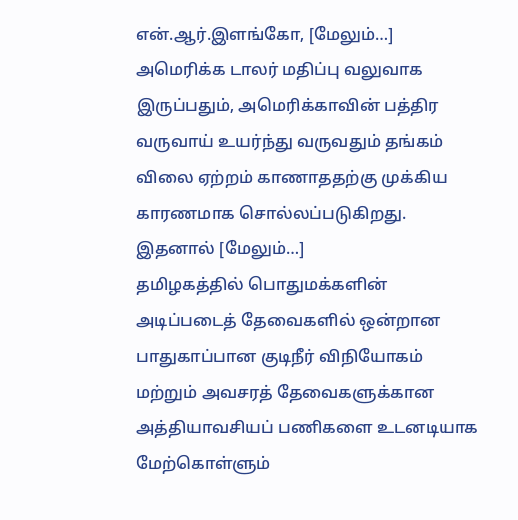என்.ஆர்.இளங்கோ, [மேலும்…]
அமெரிக்க டாலர் மதிப்பு வலுவாக இருப்பதும், அமெரிக்காவின் பத்திர வருவாய் உயர்ந்து வருவதும் தங்கம் விலை ஏற்றம் காணாததற்கு முக்கிய காரணமாக சொல்லப்படுகிறது. இதனால் [மேலும்…]
தமிழகத்தில் பொதுமக்களின் அடிப்படைத் தேவைகளில் ஒன்றான பாதுகாப்பான குடிநீர் விநியோகம் மற்றும் அவசரத் தேவைகளுக்கான அத்தியாவசியப் பணிகளை உடனடியாக மேற்கொள்ளும்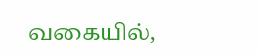வகையில்,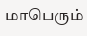மாபெரும்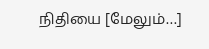நிதியை [மேலும்…]